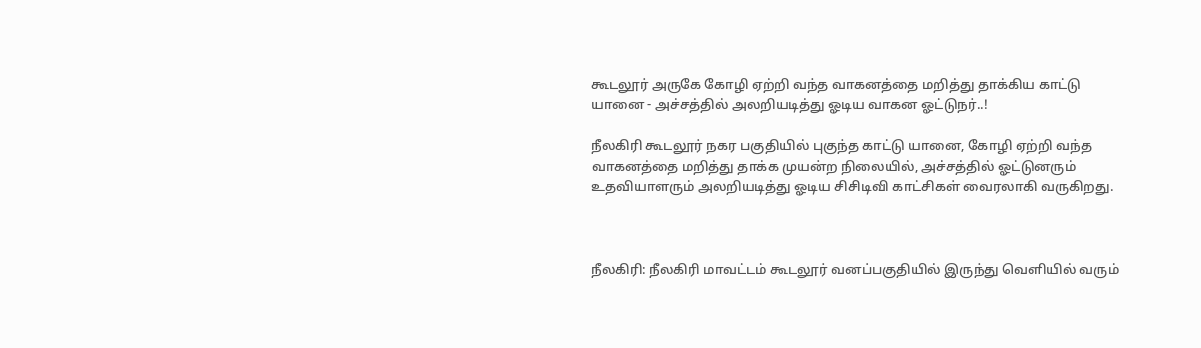கூடலூர் அருகே கோழி ஏற்றி வந்த வாகனத்தை மறித்து தாக்கிய காட்டு யானை - அச்சத்தில் அலறியடித்து ஓடிய வாகன ஓட்டுநர்..!

நீலகிரி கூடலூர் நகர பகுதியில் புகுந்த காட்டு யானை, கோழி ஏற்றி வந்த வாகனத்தை மறித்து தாக்க முயன்ற நிலையில், அச்சத்தில் ஓட்டுனரும் உதவியாளரும் அலறியடித்து ஓடிய சிசிடிவி காட்சிகள் வைரலாகி வருகிறது.



நீலகிரி: நீலகிரி மாவட்டம் கூடலூர் வனப்பகுதியில் இருந்து வெளியில் வரும்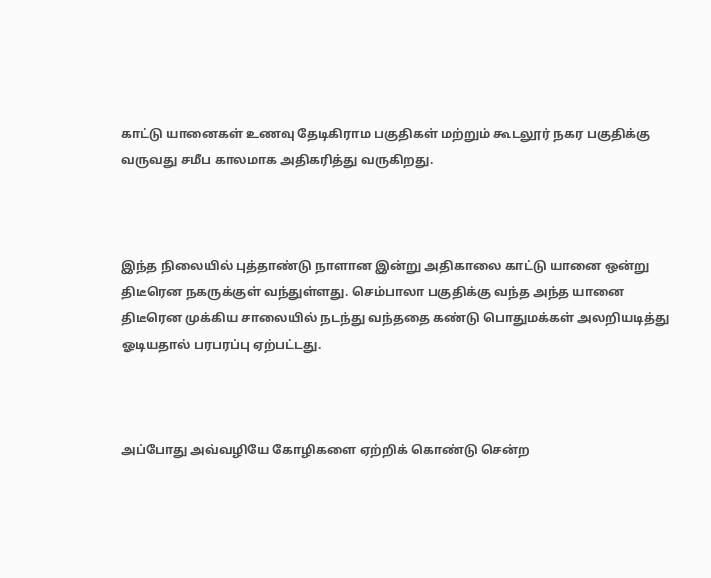காட்டு யானைகள் உணவு தேடிகிராம பகுதிகள் மற்றும் கூடலூர் நகர பகுதிக்கு வருவது சமீப காலமாக அதிகரித்து வருகிறது.



இந்த நிலையில் புத்தாண்டு நாளான இன்று அதிகாலை காட்டு யானை ஒன்று திடீரென நகருக்குள் வந்துள்ளது. செம்பாலா பகுதிக்கு வந்த அந்த யானை திடீரென முக்கிய சாலையில் நடந்து வந்ததை கண்டு பொதுமக்கள் அலறியடித்து ஓடியதால் பரபரப்பு ஏற்பட்டது.



அப்போது அவ்வழியே கோழிகளை ஏற்றிக் கொண்டு சென்ற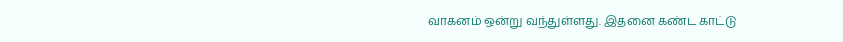வாகனம் ஒன்று வந்துள்ளது. இதனை கண்ட காட்டு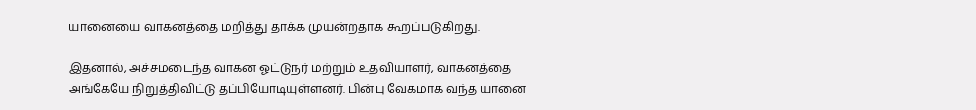யானையை வாகனத்தை மறித்து தாக்க முயன்றதாக கூறப்படுகிறது.

இதனால், அச்சமடைந்த வாகன ஓட்டுநர் மற்றும் உதவியாளர், வாகனத்தை அங்கேயே நிறுத்திவிட்டு தப்பியோடியுள்ளனர். பின்பு வேகமாக வந்த யானை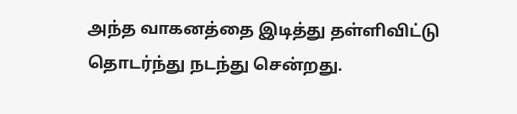அந்த வாகனத்தை இடித்து தள்ளிவிட்டு தொடர்ந்து நடந்து சென்றது.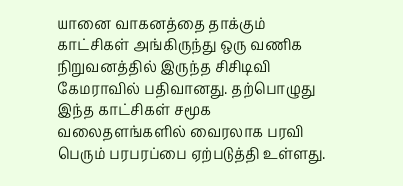யானை வாகனத்தை தாக்கும் காட்சிகள் அங்கிருந்து ஒரு வணிக நிறுவனத்தில் இருந்த சிசிடிவி கேமராவில் பதிவானது. தற்பொழுது இந்த காட்சிகள் சமூக வலைதளங்களில் வைரலாக பரவி பெரும் பரபரப்பை ஏற்படுத்தி உள்ளது.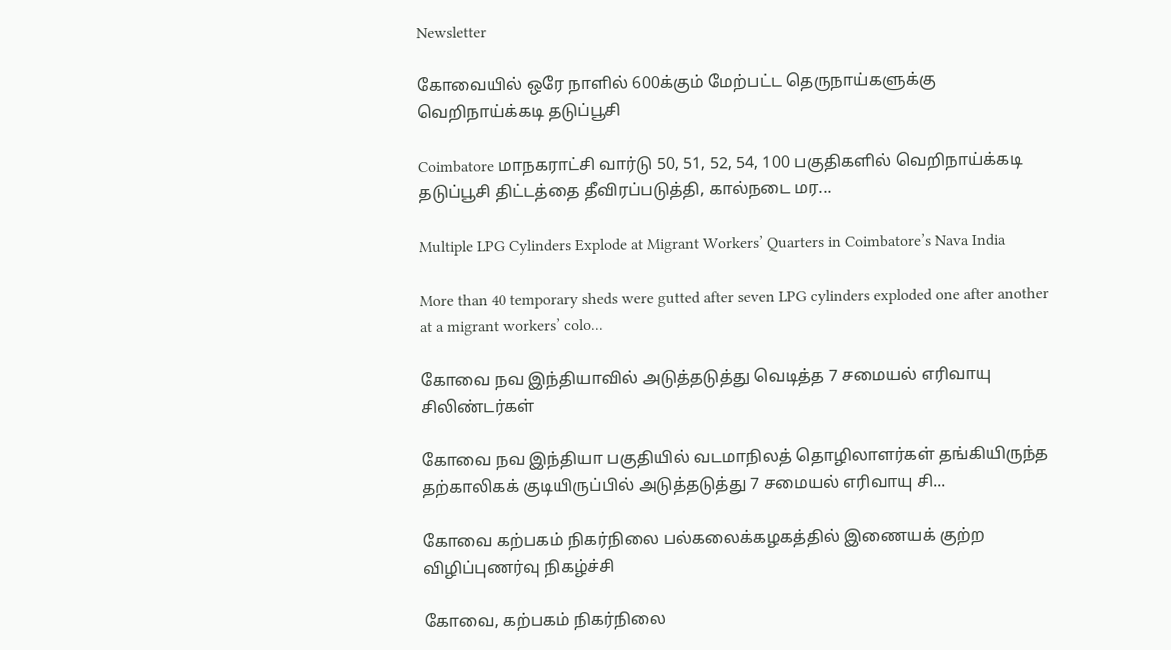Newsletter

கோவையில் ஒரே நாளில் 600க்கும் மேற்பட்ட தெருநாய்களுக்கு வெறிநாய்க்கடி தடுப்பூசி

Coimbatore மாநகராட்சி வார்டு 50, 51, 52, 54, 100 பகுதிகளில் வெறிநாய்க்கடி தடுப்பூசி திட்டத்தை தீவிரப்படுத்தி, கால்நடை மர...

Multiple LPG Cylinders Explode at Migrant Workers’ Quarters in Coimbatore’s Nava India

More than 40 temporary sheds were gutted after seven LPG cylinders exploded one after another at a migrant workers’ colo...

கோவை நவ இந்தியாவில் அடுத்தடுத்து வெடித்த 7 சமையல் எரிவாயு சிலிண்டர்கள்

கோவை நவ இந்தியா பகுதியில் வடமாநிலத் தொழிலாளர்கள் தங்கியிருந்த தற்காலிகக் குடியிருப்பில் அடுத்தடுத்து 7 சமையல் எரிவாயு சி...

கோவை கற்பகம் நிகர்நிலை பல்கலைக்கழகத்தில் இணையக் குற்ற விழிப்புணர்வு நிகழ்ச்சி

கோவை, கற்பகம் நிகர்நிலை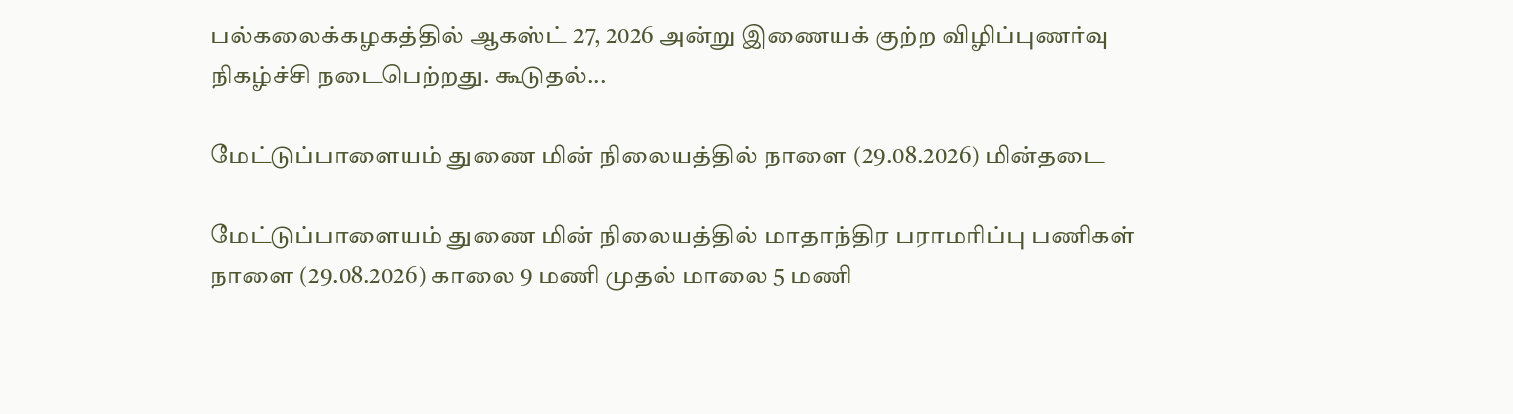பல்கலைக்கழகத்தில் ஆகஸ்ட் 27, 2026 அன்று இணையக் குற்ற விழிப்புணர்வு நிகழ்ச்சி நடைபெற்றது. கூடுதல்...

மேட்டுப்பாளையம் துணை மின் நிலையத்தில் நாளை (29.08.2026) மின்தடை

மேட்டுப்பாளையம் துணை மின் நிலையத்தில் மாதாந்திர பராமரிப்பு பணிகள் நாளை (29.08.2026) காலை 9 மணி முதல் மாலை 5 மணி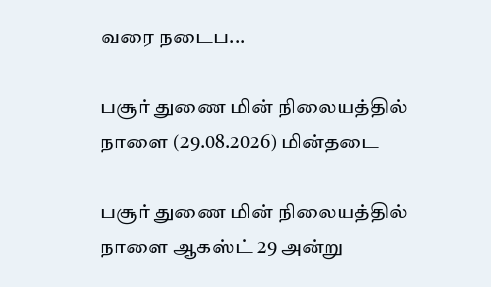வரை நடைப...

பசூர் துணை மின் நிலையத்தில் நாளை (29.08.2026) மின்தடை

பசூர் துணை மின் நிலையத்தில் நாளை ஆகஸ்ட் 29 அன்று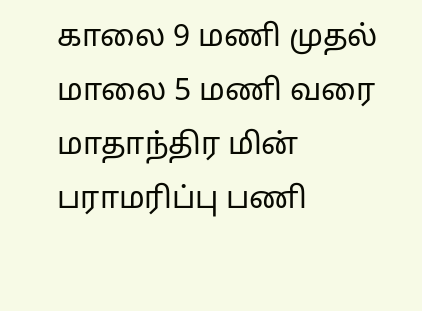காலை 9 மணி முதல் மாலை 5 மணி வரை மாதாந்திர மின் பராமரிப்பு பணி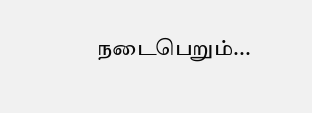நடைபெறும்...